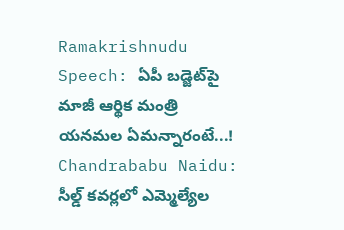Ramakrishnudu Speech: ఏపీ బడ్జెట్‌పై మాజీ ఆర్థిక మంత్రి యనమల ఏమన్నారంటే...! Chandrababu Naidu: సీల్డ్ కవర్లలో ఎమ్మెల్యేల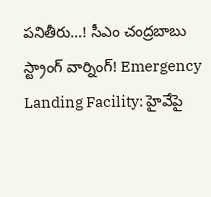పనితీరు…! సీఎం చంద్రబాబు స్ట్రాంగ్ వార్నింగ్! Emergency Landing Facility: హైవేపై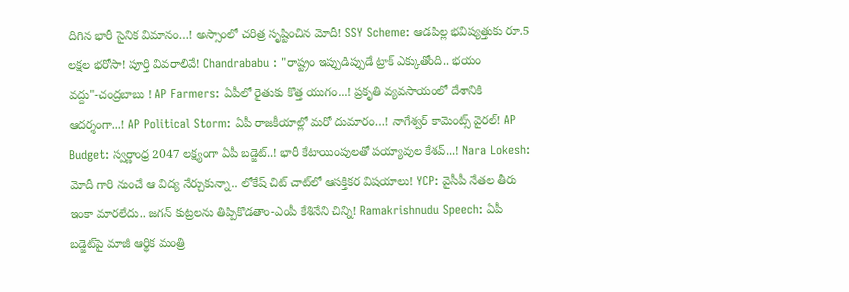దిగిన భారీ సైనిక విమానం…! అస్సాంలో చరిత్ర సృష్టించిన మోదీ! SSY Scheme: ఆడపిల్ల భవిష్యత్తుకు రూ.5 లక్షల భరోసా! పూర్తి వివరాలివే! Chandrababu : "రాష్ట్రం ఇప్పుడిప్పుడే ట్రాక్ ఎక్కుతోంది.. భయం వద్దు"-చంద్రబాబు ! AP Farmers: ఏపీలో రైతుకు కొత్త యుగం...! ప్రకృతి వ్యవసాయంలో దేశానికి ఆదర్శంగా...! AP Political Storm: ఏపీ రాజకీయాల్లో మరో దుమారం…! నాగేశ్వర్ కామెంట్స్ వైరల్! AP Budget: స్వర్ణాంధ్ర 2047 లక్ష్యంగా ఏపీ బడ్జెట్..! భారీ కేటాయింపులతో పయ్యావుల కేశవ్...! Nara Lokesh: మోదీ గారి నుంచే ఆ విద్య నేర్చుకున్నా.. లోకేష్ చిట్ చాట్‌లో ఆసక్తికర విషయాలు! YCP: వైసీపీ నేతల తీరు ఇంకా మారలేదు.. జగన్ కుట్రలను తిప్పికొడతాం-ఎంపీ కేశినేని చిన్ని! Ramakrishnudu Speech: ఏపీ బడ్జెట్‌పై మాజీ ఆర్థిక మంత్రి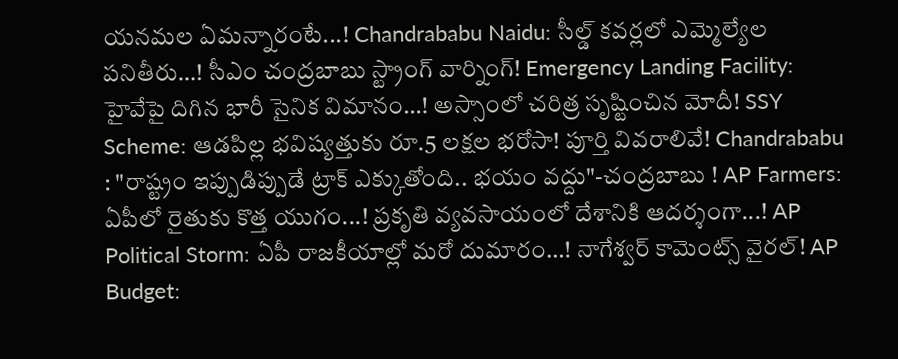యనమల ఏమన్నారంటే...! Chandrababu Naidu: సీల్డ్ కవర్లలో ఎమ్మెల్యేల పనితీరు…! సీఎం చంద్రబాబు స్ట్రాంగ్ వార్నింగ్! Emergency Landing Facility: హైవేపై దిగిన భారీ సైనిక విమానం…! అస్సాంలో చరిత్ర సృష్టించిన మోదీ! SSY Scheme: ఆడపిల్ల భవిష్యత్తుకు రూ.5 లక్షల భరోసా! పూర్తి వివరాలివే! Chandrababu : "రాష్ట్రం ఇప్పుడిప్పుడే ట్రాక్ ఎక్కుతోంది.. భయం వద్దు"-చంద్రబాబు ! AP Farmers: ఏపీలో రైతుకు కొత్త యుగం...! ప్రకృతి వ్యవసాయంలో దేశానికి ఆదర్శంగా...! AP Political Storm: ఏపీ రాజకీయాల్లో మరో దుమారం…! నాగేశ్వర్ కామెంట్స్ వైరల్! AP Budget: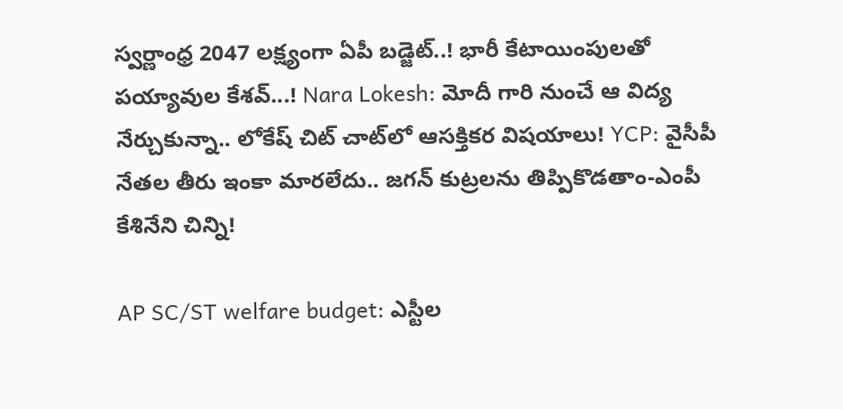స్వర్ణాంధ్ర 2047 లక్ష్యంగా ఏపీ బడ్జెట్..! భారీ కేటాయింపులతో పయ్యావుల కేశవ్...! Nara Lokesh: మోదీ గారి నుంచే ఆ విద్య నేర్చుకున్నా.. లోకేష్ చిట్ చాట్‌లో ఆసక్తికర విషయాలు! YCP: వైసీపీ నేతల తీరు ఇంకా మారలేదు.. జగన్ కుట్రలను తిప్పికొడతాం-ఎంపీ కేశినేని చిన్ని!

AP SC/ST welfare budget: ఎస్టీల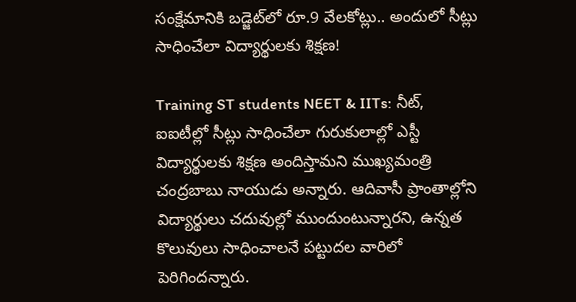సంక్షేమానికి బడ్జెట్‌లో రూ.9 వేలకోట్లు.. అందులో సీట్లు సాధించేలా విద్యార్థులకు శిక్షణ!

Training ST students NEET & IITs: నీట్, ఐఐటీల్లో సీట్లు సాధించేలా గురుకులాల్లో ఎస్టీ విద్యార్థులకు శిక్షణ అందిస్తామని ముఖ్యమంత్రి చంద్రబాబు నాయుడు అన్నారు. ఆదివాసీ ప్రాంతాల్లోని విద్యార్థులు చదువుల్లో ముందుంటున్నారని, ఉన్నత కొలువులు సాధించాలనే పట్టుదల వారిలో పెరిగిందన్నారు.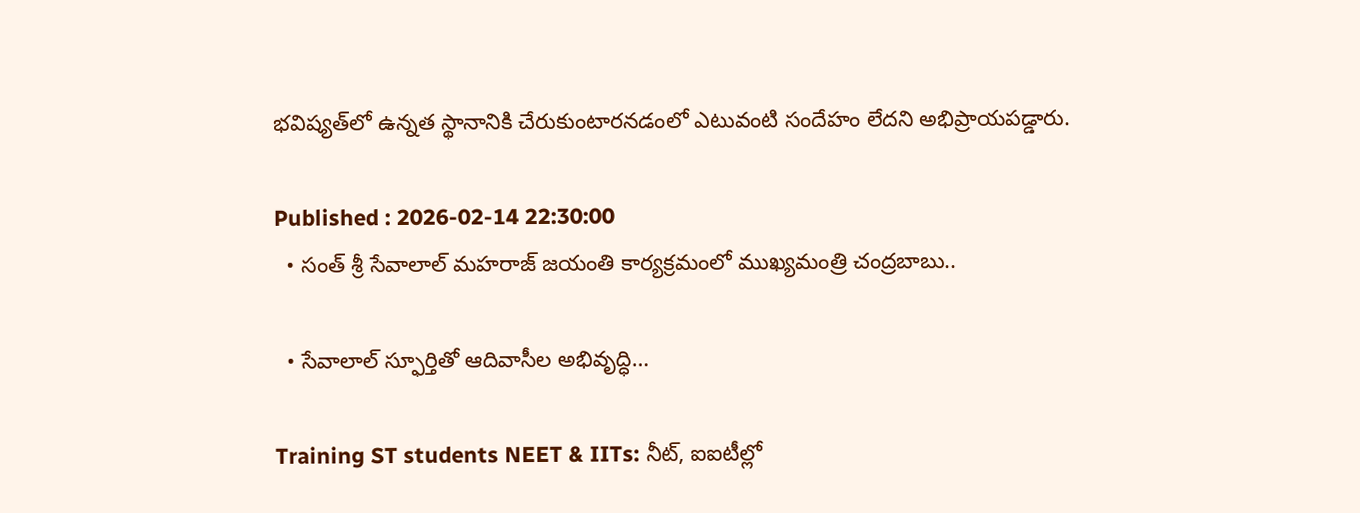భవిష్యత్‌లో ఉన్నత స్థానానికి చేరుకుంటారనడంలో ఎటువంటి సందేహం లేదని అభిప్రాయపడ్డారు.

Published : 2026-02-14 22:30:00
  • సంత్ శ్రీ సేవాలాల్ మహరాజ్ జయంతి కార్యక్రమంలో ముఖ్యమంత్రి చంద్రబాబు..

  • సేవాలాల్ స్ఫూర్తితో ఆదివాసీల అభివృద్ధి…

Training ST students NEET & IITs: నీట్, ఐఐటీల్లో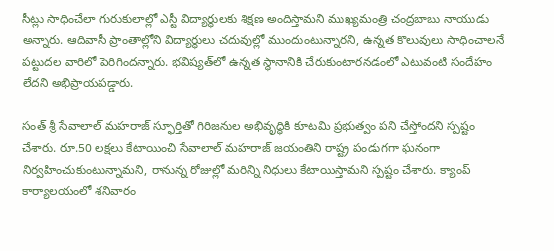సీట్లు సాధించేలా గురుకులాల్లో ఎస్టీ విద్యార్థులకు శిక్షణ అందిస్తామని ముఖ్యమంత్రి చంద్రబాబు నాయుడు అన్నారు. ఆదివాసీ ప్రాంతాల్లోని విద్యార్థులు చదువుల్లో ముందుంటున్నారని, ఉన్నత కొలువులు సాధించాలనే పట్టుదల వారిలో పెరిగిందన్నారు. భవిష్యత్‌లో ఉన్నత స్థానానికి చేరుకుంటారనడంలో ఎటువంటి సందేహం లేదని అభిప్రాయపడ్డారు.

సంత్ శ్రీ సేవాలాల్ మహరాజ్ స్ఫూర్తితో గిరిజనుల అభివృద్ధికి కూటమి ప్రభుత్వం పని చేస్తోందని స్పష్టం చేశారు. రూ.50 లక్షలు కేటాయించి సేవాలాల్ మహరాజ్ జయంతిని రాష్ట్ర పండుగగా ఘనంగా నిర్వహించుకుంటున్నామని, రానున్న రోజుల్లో మరిన్ని నిధులు కేటాయిస్తామని స్పష్టం చేశారు. క్యాంప్ కార్యాలయంలో శనివారం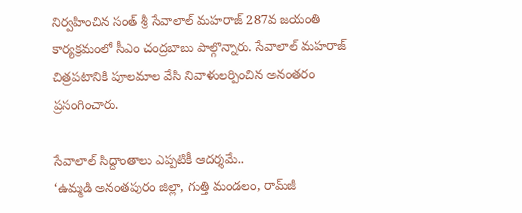నిర్వహించిన సంత్ శ్రీ సేవాలాల్ మహరాజ్ 287వ జయంతి కార్యక్రమంలో సీఎం చంద్రబాబు పాల్గొన్నారు. సేవాలాల్ మహరాజ్ చిత్రపటానికి పూలమాల వేసి నివాళులర్పించిన అనంతరం ప్రసంగించారు.

సేవాలాల్ సిద్దాంతాలు ఎప్పటికీ ఆదర్శమే..
‘ఉమ్మడి అనంతపురం జిల్లా, గుత్తి మండలం, రామ్‌జీ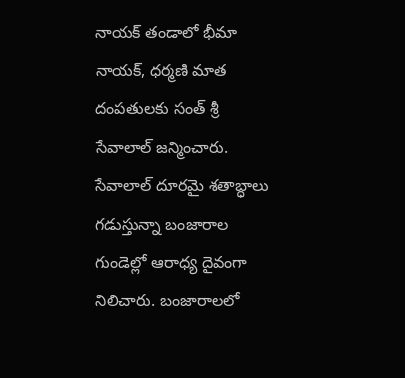నాయక్ తండాలో భీమా నాయక్, ధర్మణి మాత దంపతులకు సంత్ శ్రీ సేవాలాల్ జన్మించారు. సేవాలాల్ దూరమై శతాబ్ధాలు గడుస్తున్నా బంజారాల గుండెల్లో ఆరాధ్య దైవంగా నిలిచారు. బంజారాలలో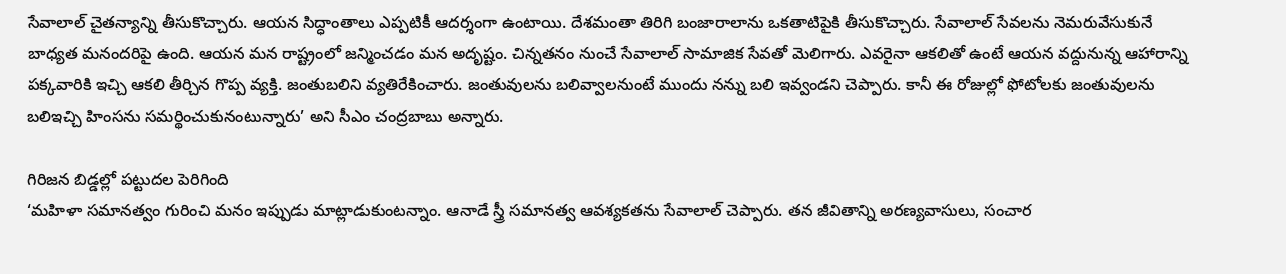సేవాలాల్ చైతన్యాన్ని తీసుకొచ్చారు. ఆయన సిద్ధాంతాలు ఎప్పటికీ ఆదర్శంగా ఉంటాయి. దేశమంతా తిరిగి బంజారాలాను ఒకతాటిపైకి తీసుకొచ్చారు. సేవాలాల్ సేవలను నెమరువేసుకునే బాధ్యత మనందరిపై ఉంది. ఆయన మన రాష్ట్రంలో జన్మించడం మన అదృష్టం. చిన్నతనం నుంచే సేవాలాల్ సామాజిక సేవతో మెలిగారు. ఎవరైనా ఆకలితో ఉంటే ఆయన వద్దునున్న ఆహారాన్ని పక్కవారికి ఇచ్చి ఆకలి తీర్చిన గొప్ప వ్యక్తి. జంతుబలిని వ్యతిరేకించారు. జంతువులను బలివ్వాలనుంటే ముందు నన్ను బలి ఇవ్వండని చెప్పారు. కానీ ఈ రోజుల్లో ఫోటోలకు జంతువులను బలిఇచ్చి హింసను సమర్థించుకునంటున్నారు’ అని సీఎం చంద్రబాబు అన్నారు.

గిరిజన బిడ్డల్లో పట్టుదల పెరిగింది
‘మహిళా సమానత్వం గురించి మనం ఇప్పుడు మాట్లాడుకుంటన్నాం. ఆనాడే స్త్రీ సమానత్వ ఆవశ్యకతను సేవాలాల్ చెప్పారు. తన జీవితాన్ని అరణ్యవాసులు, సంచార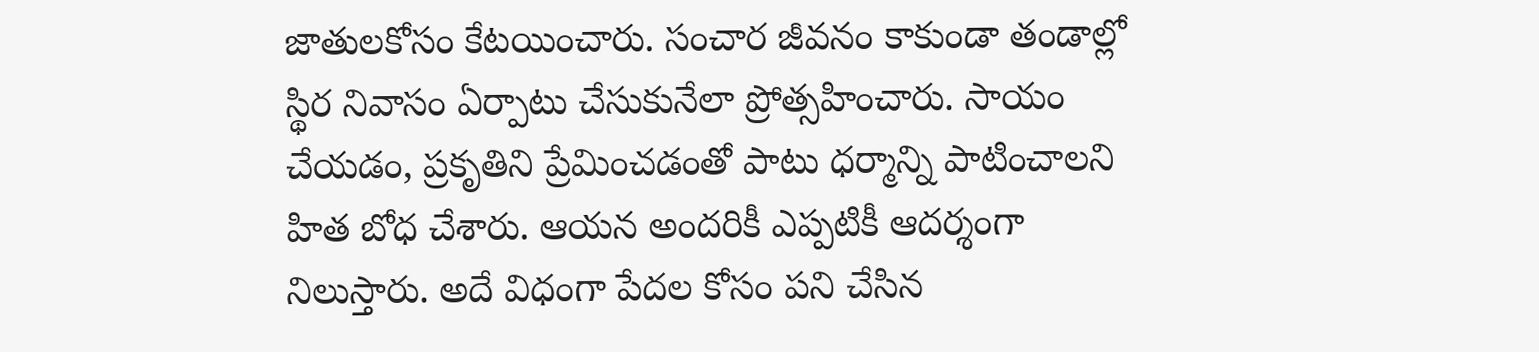జాతులకోసం కేటయించారు. సంచార జీవనం కాకుండా తండాల్లో స్థిర నివాసం ఏర్పాటు చేసుకునేలా ప్రోత్సహించారు. సాయం చేయడం, ప్రకృతిని ప్రేమించడంతో పాటు ధర్మాన్ని పాటించాలని హిత బోధ చేశారు. ఆయన అందరికీ ఎప్పటికీ ఆదర్శంగా నిలుస్తారు. అదే విధంగా పేదల కోసం పని చేసిన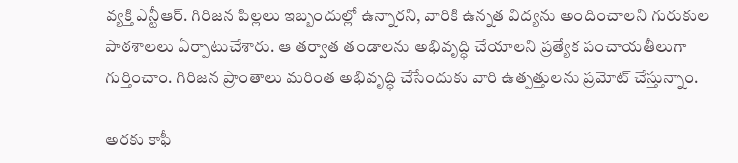వ్యక్తి ఎన్టీఆర్. గిరిజన పిల్లలు ఇబ్బందుల్లో ఉన్నారని, వారికి ఉన్నత విద్యను అందించాలని గురుకుల పాఠశాలలు ఏర్పాటుచేశారు. ఆ తర్వాత తండాలను అభివృద్ధి చేయాలని ప్రత్యేక పంచాయతీలుగా గుర్తించాం. గిరిజన ప్రాంతాలు మరింత అభివృద్ధి చేసేందుకు వారి ఉత్పత్తులను ప్రమోట్ చేస్తున్నాం.

అరకు కాఫీ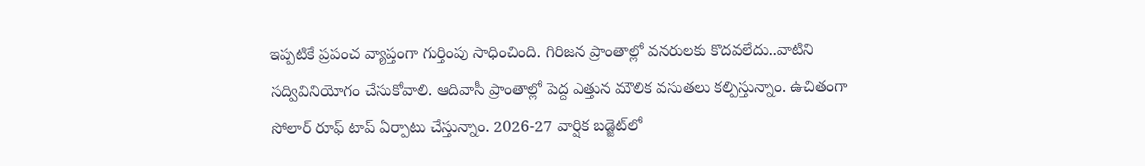ఇప్పటికే ప్రపంచ వ్యాప్తంగా గుర్తింపు సాధించింది. గిరిజన ప్రాంతాల్లో వనరులకు కొదవలేదు..వాటిని సద్వివినియోగం చేసుకోవాలి. ఆదివాసీ ప్రాంతాల్లో పెద్ద ఎత్తున మౌలిక వసుతలు కల్పిస్తున్నాం. ఉచితంగా సోలార్ రూఫ్ టాప్ ఏర్పాటు చేస్తున్నాం. 2026-27 వార్షిక బడ్జెట్‌లో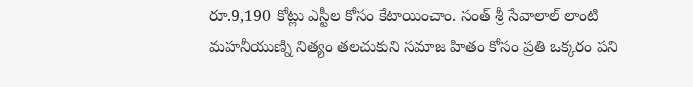రూ.9,190 కోట్లు ఎస్టీల కోసం కేటాయించాం. సంత్ శ్రీ సేవాలాల్ లాంటి మహనీయుణ్ని నిత్యం తలచుకుని సమాజ హితం కోసం ప్రతి ఒక్కరం పని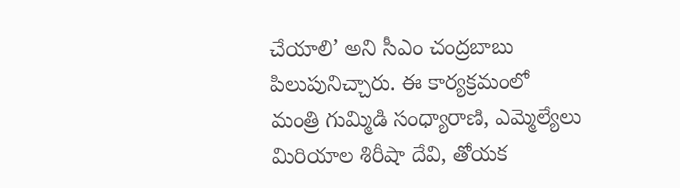చేయాలి’ అని సీఎం చంద్రబాబు పిలుపునిచ్చారు. ఈ కార్యక్రమంలో మంత్రి గుమ్మిడి సంధ్యారాణి, ఎమ్మెల్యేలు మిరియాల శిరీషా దేవి, తోయక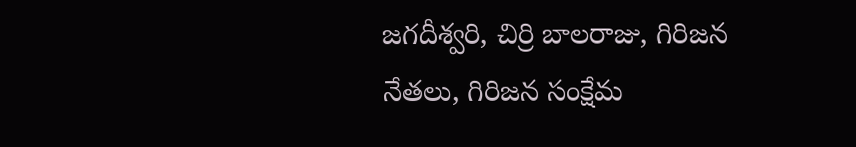జగదీశ్వరి, చిర్రి బాలరాజు, గిరిజన నేతలు, గిరిజన సంక్షేమ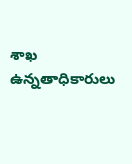శాఖ ఉన్నతాధికారులు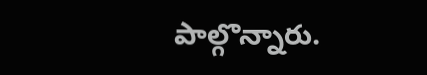పాల్గొన్నారు.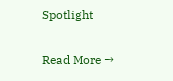Spotlight

Read More →